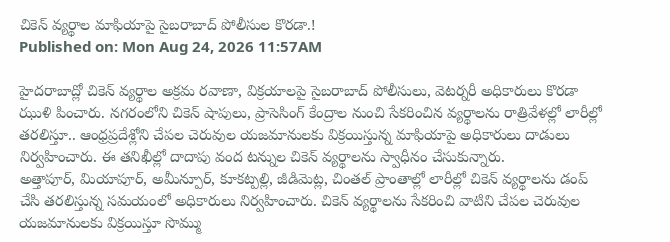చికెన్ వ్యర్థాల మాఫియాపై సైబరాబాద్ పోలీసుల కొరడా.!
Published on: Mon Aug 24, 2026 11:57AM

హైదరాబాద్లో చికెన్ వ్యర్థాల అక్రమ రవాణా, విక్రయాలపై సైబరాబాద్ పోలీసులు, వెటర్నరీ అధికారులు కొరడా ఝుళి పించారు. నగరంలోని చికెన్ షాపులు, ప్రాసెసింగ్ కేంద్రాల నుంచి సేకరించిన వ్యర్థాలను రాత్రివేళల్లో లారీల్లో తరలిస్తూ.. ఆంధ్రప్రదేశ్లోని చేపల చెరువుల యజమానులకు విక్రయిస్తున్న మాఫియాపై అధికారులు దాడులు నిర్వహించారు. ఈ తనిఖీల్లో దాదాపు వంద టన్నుల చికెన్ వ్యర్థాలను స్వాధీనం చేసుకున్నారు.
అత్తాపూర్, మియాపూర్, అమీన్పూర్, కూకట్పల్లి, జీడిమెట్ల, చింతల్ ప్రాంతాల్లో లారీల్లో చికెన్ వ్యర్థాలను డంప్ చేసి తరలిస్తున్న సమయంలో అధికారులు నిర్వహించారు. చికెన్ వ్యర్థాలను సేకరించి వాటిని చేపల చెరువుల యజమానులకు విక్రయిస్తూ సొమ్ము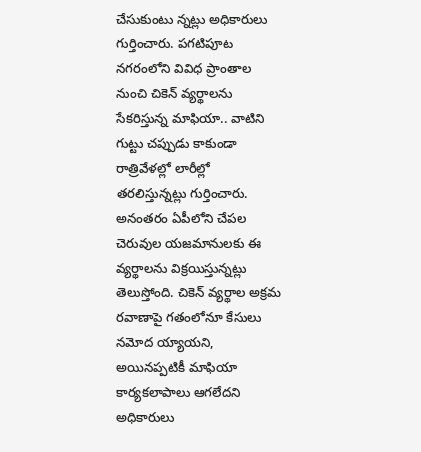చేసుకుంటు న్నట్లు అధికారులు గుర్తించారు. పగటిపూట నగరంలోని వివిధ ప్రాంతాల నుంచి చికెన్ వ్యర్థాలను సేకరిస్తున్న మాఫియా.. వాటిని గుట్టు చప్పుడు కాకుండా రాత్రివేళల్లో లారీల్లో తరలిస్తున్నట్లు గుర్తించారు. అనంతరం ఏపీలోని చేపల చెరువుల యజమానులకు ఈ వ్యర్థాలను విక్రయిస్తున్నట్లు తెలుస్తోంది. చికెన్ వ్యర్థాల అక్రమ రవాణాపై గతంలోనూ కేసులు నమోద య్యాయని, అయినప్పటికీ మాఫియా కార్యకలాపాలు ఆగలేదని అధికారులు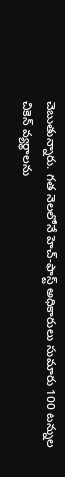చెబుతున్నారు. గత నెలలోనే హెచ్-ఫాస్ట్ అధికారులు సుమారు 100 టన్నుల చికెన్ వ్యర్థాలను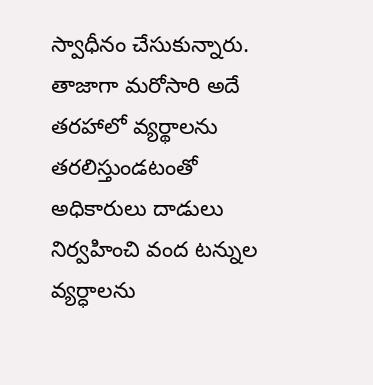స్వాధీనం చేసుకున్నారు.
తాజాగా మరోసారి అదే తరహాలో వ్యర్థాలను తరలిస్తుండటంతో అధికారులు దాడులు నిర్వహించి వంద టన్నుల వ్యర్ధాలను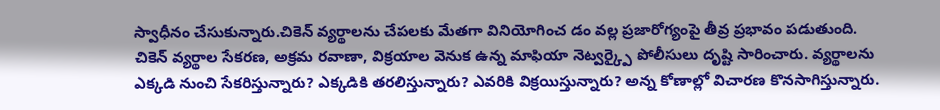స్వాధీనం చేసుకున్నారు.చికెన్ వ్యర్థాలను చేపలకు మేతగా వినియోగించ డం వల్ల ప్రజారోగ్యంపై తీవ్ర ప్రభావం పడుతుంది. చికెన్ వ్యర్థాల సేకరణ, అక్రమ రవాణా, విక్రయాల వెనుక ఉన్న మాఫియా నెట్వర్క్పై పోలీసులు దృష్టి సారించారు. వ్యర్థాలను ఎక్కడి నుంచి సేకరిస్తున్నారు? ఎక్కడికి తరలిస్తున్నారు? ఎవరికి విక్రయిస్తున్నారు? అన్న కోణాల్లో విచారణ కొనసాగిస్తున్నారు.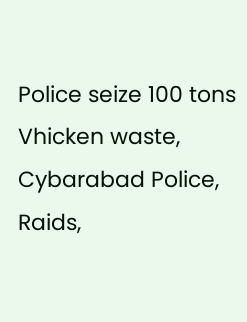Police seize 100 tons Vhicken waste, Cybarabad Police, Raids,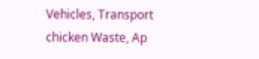Vehicles, Transport chicken Waste, Ap